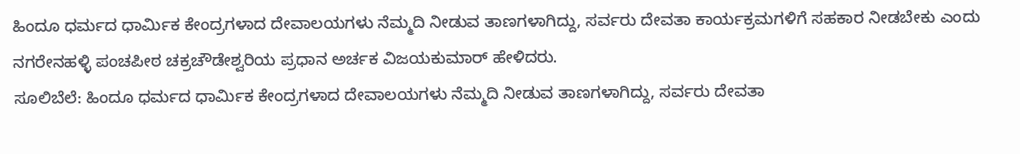ಹಿಂದೂ ಧರ್ಮದ ಧಾರ್ಮಿಕ ಕೇಂದ್ರಗಳಾದ ದೇವಾಲಯಗಳು ನೆಮ್ಮದಿ ನೀಡುವ ತಾಣಗಳಾಗಿದ್ದು, ಸರ್ವರು ದೇವತಾ ಕಾರ್ಯಕ್ರಮಗಳಿಗೆ ಸಹಕಾರ ನೀಡಬೇಕು ಎಂದು ನಗರೇನಹಳ್ಳಿ ಪಂಚಪೀಠ ಚಕ್ರಚೌಡೇಶ್ವರಿಯ ಪ್ರಧಾನ ಅರ್ಚಕ ವಿಜಯಕುಮಾರ್ ಹೇಳಿದರು.
ಸೂಲಿಬೆಲೆ: ಹಿಂದೂ ಧರ್ಮದ ಧಾರ್ಮಿಕ ಕೇಂದ್ರಗಳಾದ ದೇವಾಲಯಗಳು ನೆಮ್ಮದಿ ನೀಡುವ ತಾಣಗಳಾಗಿದ್ದು, ಸರ್ವರು ದೇವತಾ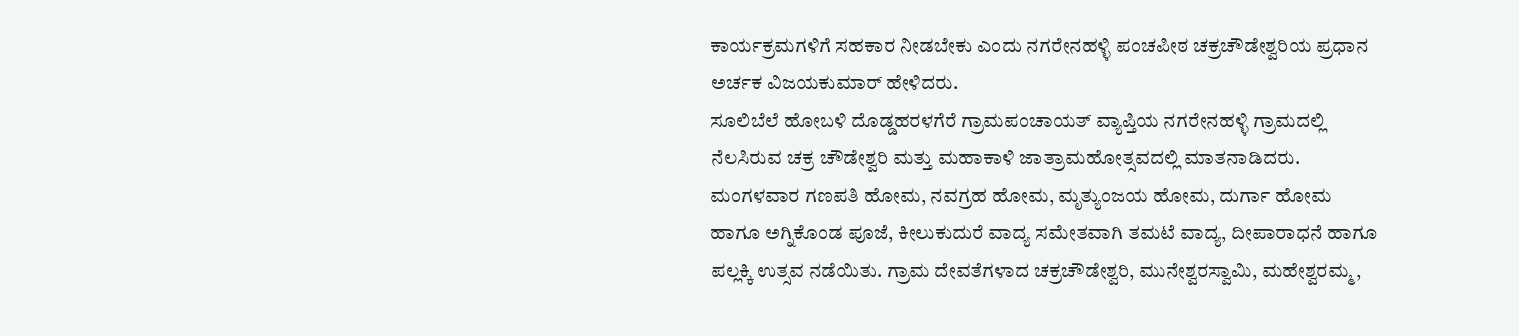ಕಾರ್ಯಕ್ರಮಗಳಿಗೆ ಸಹಕಾರ ನೀಡಬೇಕು ಎಂದು ನಗರೇನಹಳ್ಳಿ ಪಂಚಪೀಠ ಚಕ್ರಚೌಡೇಶ್ವರಿಯ ಪ್ರಧಾನ ಅರ್ಚಕ ವಿಜಯಕುಮಾರ್ ಹೇಳಿದರು.
ಸೂಲಿಬೆಲೆ ಹೋಬಳಿ ದೊಡ್ಡಹರಳಗೆರೆ ಗ್ರಾಮಪಂಚಾಯತ್ ವ್ಯಾಪ್ತಿಯ ನಗರೇನಹಳ್ಳಿ ಗ್ರಾಮದಲ್ಲಿ ನೆಲಸಿರುವ ಚಕ್ರ ಚೌಡೇಶ್ವರಿ ಮತ್ತು ಮಹಾಕಾಳಿ ಜಾತ್ರಾಮಹೋತ್ಸವದಲ್ಲಿ ಮಾತನಾಡಿದರು. ಮಂಗಳವಾರ ಗಣಪತಿ ಹೋಮ, ನವಗ್ರಹ ಹೋಮ, ಮೃತ್ಯುಂಜಯ ಹೋಮ, ದುರ್ಗಾ ಹೋಮ ಹಾಗೂ ಅಗ್ನಿಕೊಂಡ ಪೂಜೆ, ಕೀಲುಕುದುರೆ ವಾದ್ಯ ಸಮೇತವಾಗಿ ತಮಟೆ ವಾದ್ಯ, ದೀಪಾರಾಧನೆ ಹಾಗೂ ಪಲ್ಲಕ್ಕಿ ಉತ್ಸವ ನಡೆಯಿತು. ಗ್ರಾಮ ದೇವತೆಗಳಾದ ಚಕ್ರಚೌಡೇಶ್ವರಿ, ಮುನೇಶ್ವರಸ್ವಾಮಿ, ಮಹೇಶ್ವರಮ್ಮ,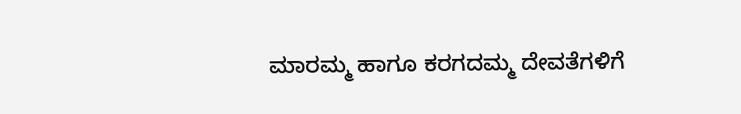ಮಾರಮ್ಮ ಹಾಗೂ ಕರಗದಮ್ಮ ದೇವತೆಗಳಿಗೆ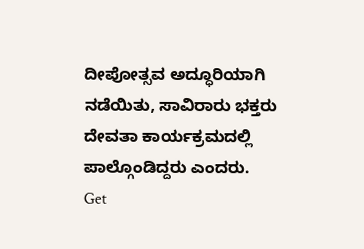ದೀಪೋತ್ಸವ ಅದ್ಧೂರಿಯಾಗಿ ನಡೆಯಿತು, ಸಾವಿರಾರು ಭಕ್ತರು ದೇವತಾ ಕಾರ್ಯಕ್ರಮದಲ್ಲಿ ಪಾಲ್ಗೊಂಡಿದ್ದರು ಎಂದರು.
Get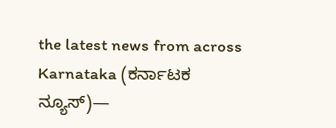the latest news from across Karnataka (ಕರ್ನಾಟಕ ನ್ಯೂಸ್)—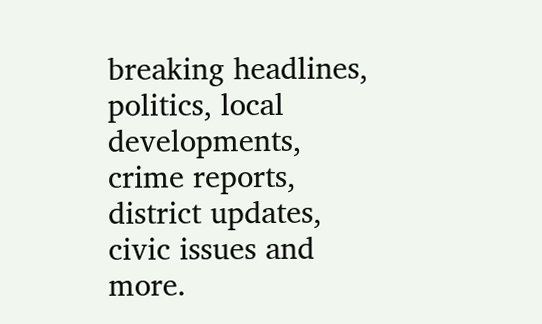breaking headlines, politics, local developments, crime reports, district updates, civic issues and more.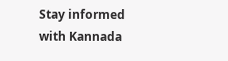Stay informed with Kannada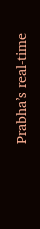Prabha’s real‑time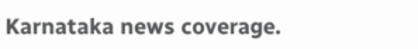Karnataka news coverage.